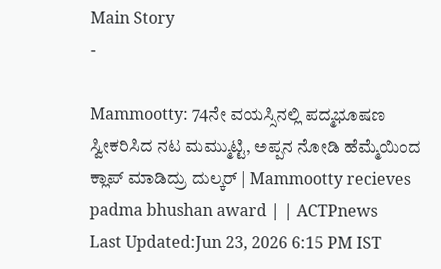Main Story
-

Mammootty: 74ನೇ ವಯಸ್ಸಿನಲ್ಲಿ ಪದ್ಮಭೂಷಣ ಸ್ವೀಕರಿಸಿದ ನಟ ಮಮ್ಮುಟ್ಟಿ, ಅಪ್ಪನ ನೋಡಿ ಹೆಮ್ಮೆಯಿಂದ ಕ್ಲಾಪ್ ಮಾಡಿದ್ರು ದುಲ್ಕರ್ | Mammootty recieves padma bhushan award | | ACTPnews
Last Updated:Jun 23, 2026 6:15 PM IST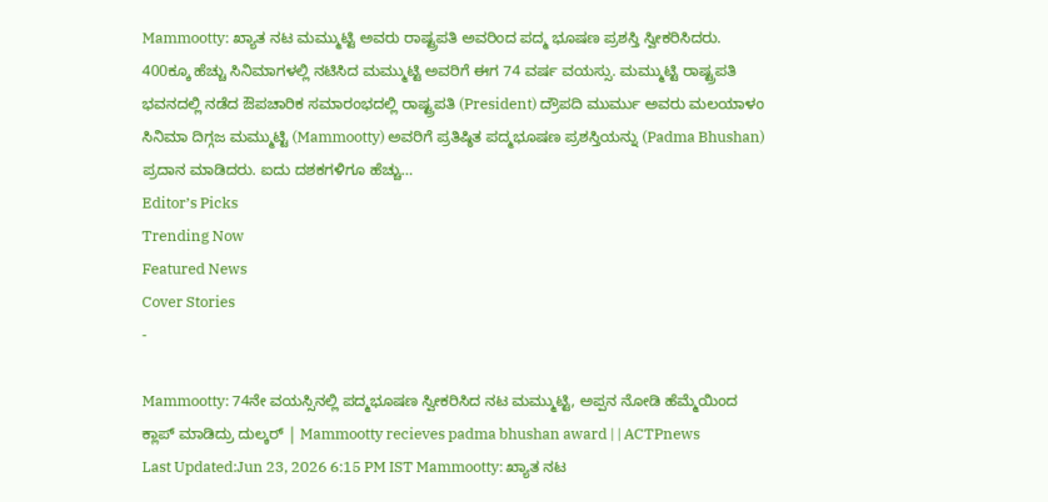Mammootty: ಖ್ಯಾತ ನಟ ಮಮ್ಮುಟ್ಟಿ ಅವರು ರಾಷ್ಟ್ರಪತಿ ಅವರಿಂದ ಪದ್ಮ ಭೂಷಣ ಪ್ರಶಸ್ತಿ ಸ್ವೀಕರಿಸಿದರು. 400ಕ್ಕೂ ಹೆಚ್ಚು ಸಿನಿಮಾಗಳಲ್ಲಿ ನಟಿಸಿದ ಮಮ್ಮುಟ್ಟಿ ಅವರಿಗೆ ಈಗ 74 ವರ್ಷ ವಯಸ್ಸು. ಮಮ್ಮುಟ್ಟಿ ರಾಷ್ಟ್ರಪತಿ ಭವನದಲ್ಲಿ ನಡೆದ ಔಪಚಾರಿಕ ಸಮಾರಂಭದಲ್ಲಿ ರಾಷ್ಟ್ರಪತಿ (President) ದ್ರೌಪದಿ ಮುರ್ಮು ಅವರು ಮಲಯಾಳಂ ಸಿನಿಮಾ ದಿಗ್ಗಜ ಮಮ್ಮುಟ್ಟಿ (Mammootty) ಅವರಿಗೆ ಪ್ರತಿಷ್ಠಿತ ಪದ್ಮಭೂಷಣ ಪ್ರಶಸ್ತಿಯನ್ನು (Padma Bhushan) ಪ್ರದಾನ ಮಾಡಿದರು. ಐದು ದಶಕಗಳಿಗೂ ಹೆಚ್ಚು…
Editor’s Picks
Trending Now
Featured News
Cover Stories
-

Mammootty: 74ನೇ ವಯಸ್ಸಿನಲ್ಲಿ ಪದ್ಮಭೂಷಣ ಸ್ವೀಕರಿಸಿದ ನಟ ಮಮ್ಮುಟ್ಟಿ, ಅಪ್ಪನ ನೋಡಿ ಹೆಮ್ಮೆಯಿಂದ ಕ್ಲಾಪ್ ಮಾಡಿದ್ರು ದುಲ್ಕರ್ | Mammootty recieves padma bhushan award | | ACTPnews
Last Updated:Jun 23, 2026 6:15 PM IST Mammootty: ಖ್ಯಾತ ನಟ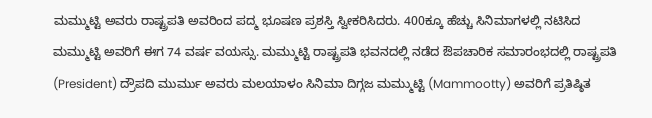ಮಮ್ಮುಟ್ಟಿ ಅವರು ರಾಷ್ಟ್ರಪತಿ ಅವರಿಂದ ಪದ್ಮ ಭೂಷಣ ಪ್ರಶಸ್ತಿ ಸ್ವೀಕರಿಸಿದರು. 400ಕ್ಕೂ ಹೆಚ್ಚು ಸಿನಿಮಾಗಳಲ್ಲಿ ನಟಿಸಿದ ಮಮ್ಮುಟ್ಟಿ ಅವರಿಗೆ ಈಗ 74 ವರ್ಷ ವಯಸ್ಸು. ಮಮ್ಮುಟ್ಟಿ ರಾಷ್ಟ್ರಪತಿ ಭವನದಲ್ಲಿ ನಡೆದ ಔಪಚಾರಿಕ ಸಮಾರಂಭದಲ್ಲಿ ರಾಷ್ಟ್ರಪತಿ (President) ದ್ರೌಪದಿ ಮುರ್ಮು ಅವರು ಮಲಯಾಳಂ ಸಿನಿಮಾ ದಿಗ್ಗಜ ಮಮ್ಮುಟ್ಟಿ (Mammootty) ಅವರಿಗೆ ಪ್ರತಿಷ್ಠಿತ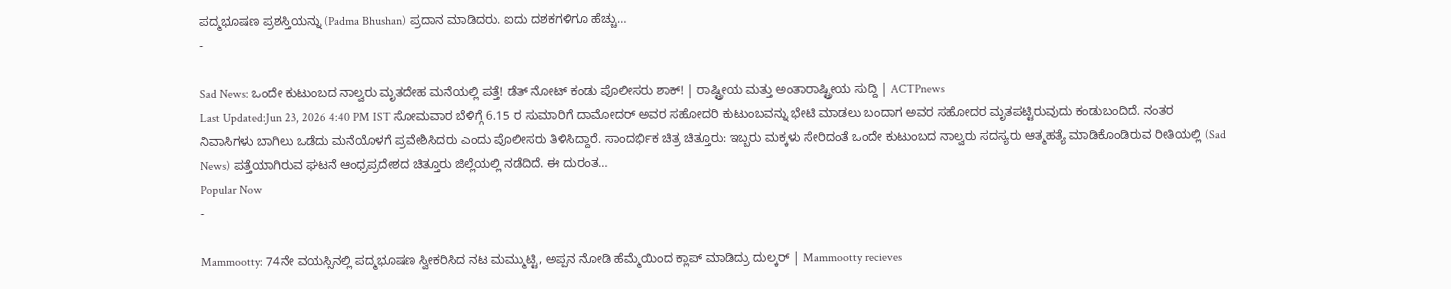ಪದ್ಮಭೂಷಣ ಪ್ರಶಸ್ತಿಯನ್ನು (Padma Bhushan) ಪ್ರದಾನ ಮಾಡಿದರು. ಐದು ದಶಕಗಳಿಗೂ ಹೆಚ್ಚು…
-

Sad News: ಒಂದೇ ಕುಟುಂಬದ ನಾಲ್ವರು ಮೃತದೇಹ ಮನೆಯಲ್ಲಿ ಪತ್ತೆ! ಡೆತ್ ನೋಟ್ ಕಂಡು ಪೊಲೀಸರು ಶಾಕ್! | ರಾಷ್ಟ್ರೀಯ ಮತ್ತು ಅಂತಾರಾಷ್ಟ್ರೀಯ ಸುದ್ದಿ | ACTPnews
Last Updated:Jun 23, 2026 4:40 PM IST ಸೋಮವಾರ ಬೆಳಿಗ್ಗೆ 6.15 ರ ಸುಮಾರಿಗೆ ದಾಮೋದರ್ ಅವರ ಸಹೋದರಿ ಕುಟುಂಬವನ್ನು ಭೇಟಿ ಮಾಡಲು ಬಂದಾಗ ಅವರ ಸಹೋದರ ಮೃತಪಟ್ಟಿರುವುದು ಕಂಡುಬಂದಿದೆ. ನಂತರ ನಿವಾಸಿಗಳು ಬಾಗಿಲು ಒಡೆದು ಮನೆಯೊಳಗೆ ಪ್ರವೇಶಿಸಿದರು ಎಂದು ಪೊಲೀಸರು ತಿಳಿಸಿದ್ದಾರೆ. ಸಾಂದರ್ಭಿಕ ಚಿತ್ರ ಚಿತ್ತೂರು: ಇಬ್ಬರು ಮಕ್ಕಳು ಸೇರಿದಂತೆ ಒಂದೇ ಕುಟುಂಬದ ನಾಲ್ವರು ಸದಸ್ಯರು ಆತ್ಮಹತ್ಯೆ ಮಾಡಿಕೊಂಡಿರುವ ರೀತಿಯಲ್ಲಿ (Sad News) ಪತ್ತೆಯಾಗಿರುವ ಘಟನೆ ಆಂಧ್ರಪ್ರದೇಶದ ಚಿತ್ತೂರು ಜಿಲ್ಲೆಯಲ್ಲಿ ನಡೆದಿದೆ. ಈ ದುರಂತ…
Popular Now
-

Mammootty: 74ನೇ ವಯಸ್ಸಿನಲ್ಲಿ ಪದ್ಮಭೂಷಣ ಸ್ವೀಕರಿಸಿದ ನಟ ಮಮ್ಮುಟ್ಟಿ, ಅಪ್ಪನ ನೋಡಿ ಹೆಮ್ಮೆಯಿಂದ ಕ್ಲಾಪ್ ಮಾಡಿದ್ರು ದುಲ್ಕರ್ | Mammootty recieves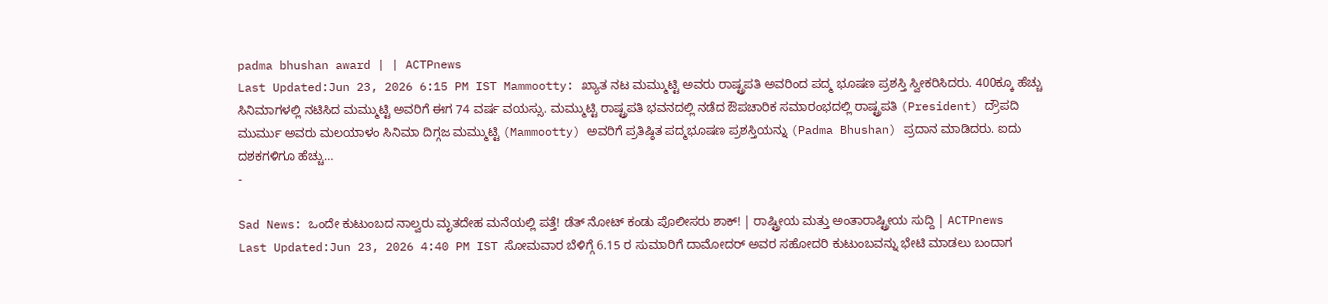padma bhushan award | | ACTPnews
Last Updated:Jun 23, 2026 6:15 PM IST Mammootty: ಖ್ಯಾತ ನಟ ಮಮ್ಮುಟ್ಟಿ ಅವರು ರಾಷ್ಟ್ರಪತಿ ಅವರಿಂದ ಪದ್ಮ ಭೂಷಣ ಪ್ರಶಸ್ತಿ ಸ್ವೀಕರಿಸಿದರು. 400ಕ್ಕೂ ಹೆಚ್ಚು ಸಿನಿಮಾಗಳಲ್ಲಿ ನಟಿಸಿದ ಮಮ್ಮುಟ್ಟಿ ಅವರಿಗೆ ಈಗ 74 ವರ್ಷ ವಯಸ್ಸು. ಮಮ್ಮುಟ್ಟಿ ರಾಷ್ಟ್ರಪತಿ ಭವನದಲ್ಲಿ ನಡೆದ ಔಪಚಾರಿಕ ಸಮಾರಂಭದಲ್ಲಿ ರಾಷ್ಟ್ರಪತಿ (President) ದ್ರೌಪದಿ ಮುರ್ಮು ಅವರು ಮಲಯಾಳಂ ಸಿನಿಮಾ ದಿಗ್ಗಜ ಮಮ್ಮುಟ್ಟಿ (Mammootty) ಅವರಿಗೆ ಪ್ರತಿಷ್ಠಿತ ಪದ್ಮಭೂಷಣ ಪ್ರಶಸ್ತಿಯನ್ನು (Padma Bhushan) ಪ್ರದಾನ ಮಾಡಿದರು. ಐದು ದಶಕಗಳಿಗೂ ಹೆಚ್ಚು…
-

Sad News: ಒಂದೇ ಕುಟುಂಬದ ನಾಲ್ವರು ಮೃತದೇಹ ಮನೆಯಲ್ಲಿ ಪತ್ತೆ! ಡೆತ್ ನೋಟ್ ಕಂಡು ಪೊಲೀಸರು ಶಾಕ್! | ರಾಷ್ಟ್ರೀಯ ಮತ್ತು ಅಂತಾರಾಷ್ಟ್ರೀಯ ಸುದ್ದಿ | ACTPnews
Last Updated:Jun 23, 2026 4:40 PM IST ಸೋಮವಾರ ಬೆಳಿಗ್ಗೆ 6.15 ರ ಸುಮಾರಿಗೆ ದಾಮೋದರ್ ಅವರ ಸಹೋದರಿ ಕುಟುಂಬವನ್ನು ಭೇಟಿ ಮಾಡಲು ಬಂದಾಗ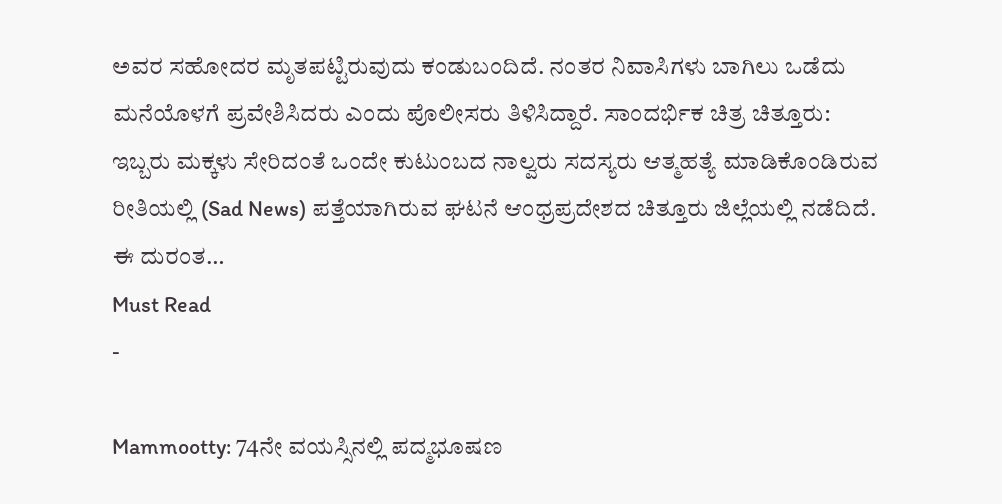ಅವರ ಸಹೋದರ ಮೃತಪಟ್ಟಿರುವುದು ಕಂಡುಬಂದಿದೆ. ನಂತರ ನಿವಾಸಿಗಳು ಬಾಗಿಲು ಒಡೆದು ಮನೆಯೊಳಗೆ ಪ್ರವೇಶಿಸಿದರು ಎಂದು ಪೊಲೀಸರು ತಿಳಿಸಿದ್ದಾರೆ. ಸಾಂದರ್ಭಿಕ ಚಿತ್ರ ಚಿತ್ತೂರು: ಇಬ್ಬರು ಮಕ್ಕಳು ಸೇರಿದಂತೆ ಒಂದೇ ಕುಟುಂಬದ ನಾಲ್ವರು ಸದಸ್ಯರು ಆತ್ಮಹತ್ಯೆ ಮಾಡಿಕೊಂಡಿರುವ ರೀತಿಯಲ್ಲಿ (Sad News) ಪತ್ತೆಯಾಗಿರುವ ಘಟನೆ ಆಂಧ್ರಪ್ರದೇಶದ ಚಿತ್ತೂರು ಜಿಲ್ಲೆಯಲ್ಲಿ ನಡೆದಿದೆ. ಈ ದುರಂತ…
Must Read
-

Mammootty: 74ನೇ ವಯಸ್ಸಿನಲ್ಲಿ ಪದ್ಮಭೂಷಣ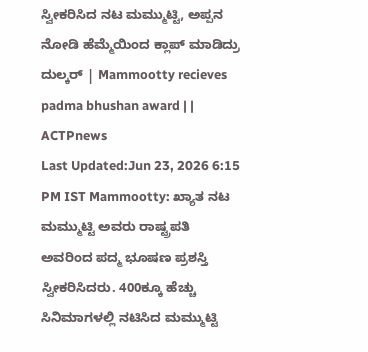ಸ್ವೀಕರಿಸಿದ ನಟ ಮಮ್ಮುಟ್ಟಿ, ಅಪ್ಪನ ನೋಡಿ ಹೆಮ್ಮೆಯಿಂದ ಕ್ಲಾಪ್ ಮಾಡಿದ್ರು ದುಲ್ಕರ್ | Mammootty recieves padma bhushan award | | ACTPnews
Last Updated:Jun 23, 2026 6:15 PM IST Mammootty: ಖ್ಯಾತ ನಟ ಮಮ್ಮುಟ್ಟಿ ಅವರು ರಾಷ್ಟ್ರಪತಿ ಅವರಿಂದ ಪದ್ಮ ಭೂಷಣ ಪ್ರಶಸ್ತಿ ಸ್ವೀಕರಿಸಿದರು. 400ಕ್ಕೂ ಹೆಚ್ಚು ಸಿನಿಮಾಗಳಲ್ಲಿ ನಟಿಸಿದ ಮಮ್ಮುಟ್ಟಿ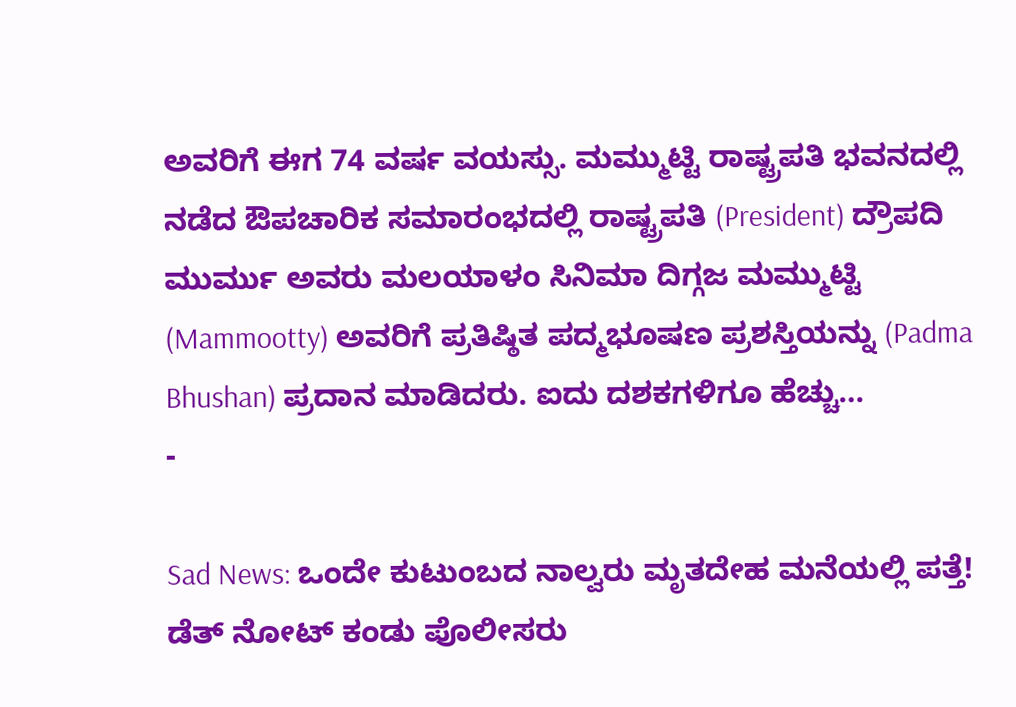ಅವರಿಗೆ ಈಗ 74 ವರ್ಷ ವಯಸ್ಸು. ಮಮ್ಮುಟ್ಟಿ ರಾಷ್ಟ್ರಪತಿ ಭವನದಲ್ಲಿ ನಡೆದ ಔಪಚಾರಿಕ ಸಮಾರಂಭದಲ್ಲಿ ರಾಷ್ಟ್ರಪತಿ (President) ದ್ರೌಪದಿ ಮುರ್ಮು ಅವರು ಮಲಯಾಳಂ ಸಿನಿಮಾ ದಿಗ್ಗಜ ಮಮ್ಮುಟ್ಟಿ (Mammootty) ಅವರಿಗೆ ಪ್ರತಿಷ್ಠಿತ ಪದ್ಮಭೂಷಣ ಪ್ರಶಸ್ತಿಯನ್ನು (Padma Bhushan) ಪ್ರದಾನ ಮಾಡಿದರು. ಐದು ದಶಕಗಳಿಗೂ ಹೆಚ್ಚು…
-

Sad News: ಒಂದೇ ಕುಟುಂಬದ ನಾಲ್ವರು ಮೃತದೇಹ ಮನೆಯಲ್ಲಿ ಪತ್ತೆ! ಡೆತ್ ನೋಟ್ ಕಂಡು ಪೊಲೀಸರು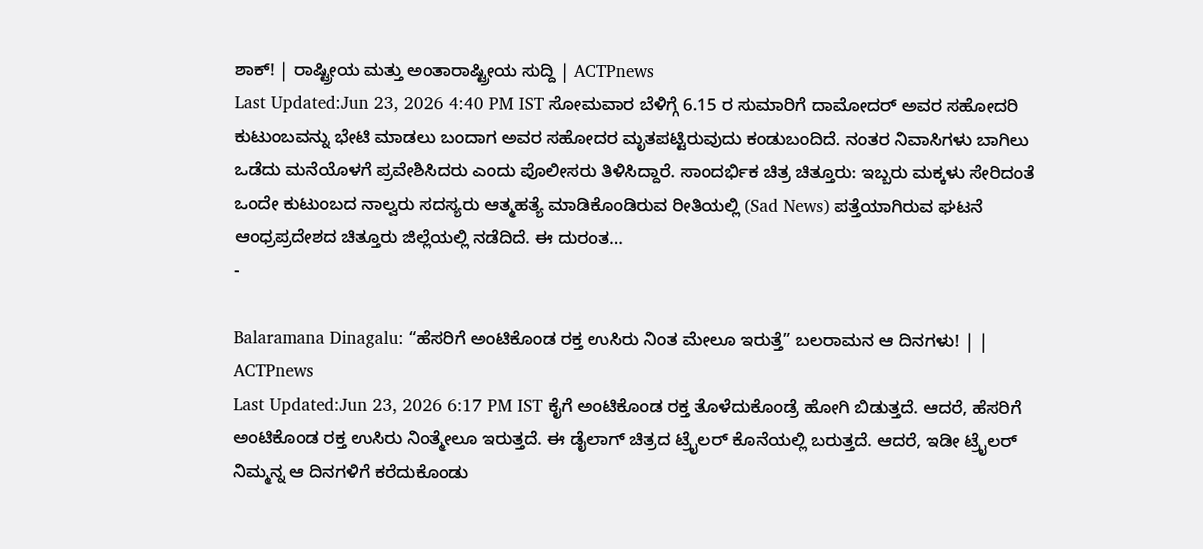ಶಾಕ್! | ರಾಷ್ಟ್ರೀಯ ಮತ್ತು ಅಂತಾರಾಷ್ಟ್ರೀಯ ಸುದ್ದಿ | ACTPnews
Last Updated:Jun 23, 2026 4:40 PM IST ಸೋಮವಾರ ಬೆಳಿಗ್ಗೆ 6.15 ರ ಸುಮಾರಿಗೆ ದಾಮೋದರ್ ಅವರ ಸಹೋದರಿ ಕುಟುಂಬವನ್ನು ಭೇಟಿ ಮಾಡಲು ಬಂದಾಗ ಅವರ ಸಹೋದರ ಮೃತಪಟ್ಟಿರುವುದು ಕಂಡುಬಂದಿದೆ. ನಂತರ ನಿವಾಸಿಗಳು ಬಾಗಿಲು ಒಡೆದು ಮನೆಯೊಳಗೆ ಪ್ರವೇಶಿಸಿದರು ಎಂದು ಪೊಲೀಸರು ತಿಳಿಸಿದ್ದಾರೆ. ಸಾಂದರ್ಭಿಕ ಚಿತ್ರ ಚಿತ್ತೂರು: ಇಬ್ಬರು ಮಕ್ಕಳು ಸೇರಿದಂತೆ ಒಂದೇ ಕುಟುಂಬದ ನಾಲ್ವರು ಸದಸ್ಯರು ಆತ್ಮಹತ್ಯೆ ಮಾಡಿಕೊಂಡಿರುವ ರೀತಿಯಲ್ಲಿ (Sad News) ಪತ್ತೆಯಾಗಿರುವ ಘಟನೆ ಆಂಧ್ರಪ್ರದೇಶದ ಚಿತ್ತೂರು ಜಿಲ್ಲೆಯಲ್ಲಿ ನಡೆದಿದೆ. ಈ ದುರಂತ…
-

Balaramana Dinagalu: “ಹೆಸರಿಗೆ ಅಂಟಿಕೊಂಡ ರಕ್ತ ಉಸಿರು ನಿಂತ ಮೇಲೂ ಇರುತ್ತೆ” ಬಲರಾಮನ ಆ ದಿನಗಳು! | | ACTPnews
Last Updated:Jun 23, 2026 6:17 PM IST ಕೈಗೆ ಅಂಟಿಕೊಂಡ ರಕ್ತ ತೊಳೆದುಕೊಂಡ್ರೆ ಹೋಗಿ ಬಿಡುತ್ತದೆ. ಆದರೆ, ಹೆಸರಿಗೆ ಅಂಟಿಕೊಂಡ ರಕ್ತ ಉಸಿರು ನಿಂತ್ಮೇಲೂ ಇರುತ್ತದೆ. ಈ ಡೈಲಾಗ್ ಚಿತ್ರದ ಟ್ರೈಲರ್ ಕೊನೆಯಲ್ಲಿ ಬರುತ್ತದೆ. ಆದರೆ, ಇಡೀ ಟ್ರೈಲರ್ ನಿಮ್ಮನ್ನ ಆ ದಿನಗಳಿಗೆ ಕರೆದುಕೊಂಡು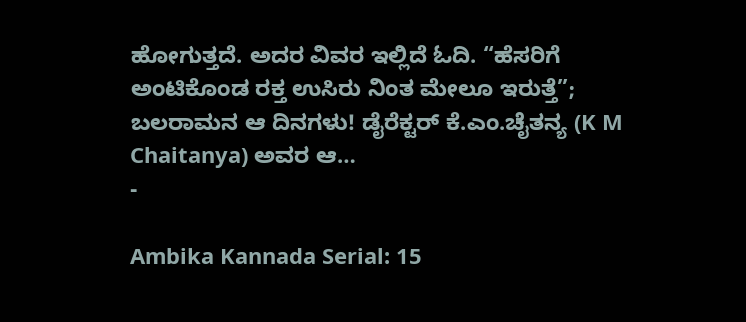ಹೋಗುತ್ತದೆ. ಅದರ ವಿವರ ಇಲ್ಲಿದೆ ಓದಿ. “ಹೆಸರಿಗೆ ಅಂಟಿಕೊಂಡ ರಕ್ತ ಉಸಿರು ನಿಂತ ಮೇಲೂ ಇರುತ್ತೆ”; ಬಲರಾಮನ ಆ ದಿನಗಳು! ಡೈರೆಕ್ಟರ್ ಕೆ.ಎಂ.ಚೈತನ್ಯ (K M Chaitanya) ಅವರ ಆ…
-

Ambika Kannada Serial: 15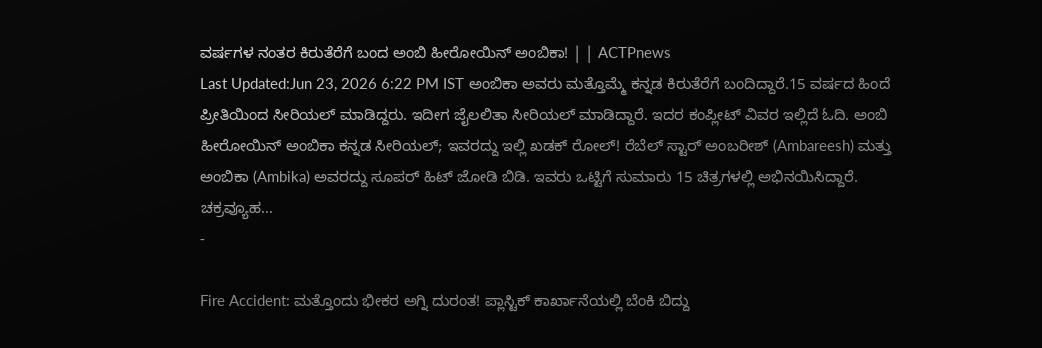ವರ್ಷಗಳ ನಂತರ ಕಿರುತೆರೆಗೆ ಬಂದ ಅಂಬಿ ಹೀರೋಯಿನ್ ಅಂಬಿಕಾ! | | ACTPnews
Last Updated:Jun 23, 2026 6:22 PM IST ಅಂಬಿಕಾ ಅವರು ಮತ್ತೊಮ್ಮೆ ಕನ್ನಡ ಕಿರುತೆರೆಗೆ ಬಂದಿದ್ದಾರೆ.15 ವರ್ಷದ ಹಿಂದೆ ಪ್ರೀತಿಯಿಂದ ಸೀರಿಯಲ್ ಮಾಡಿದ್ದರು. ಇದೀಗ ಜೈಲಲಿತಾ ಸೀರಿಯಲ್ ಮಾಡಿದ್ದಾರೆ. ಇದರ ಕಂಪ್ಲೀಟ್ ವಿವರ ಇಲ್ಲಿದೆ ಓದಿ. ಅಂಬಿ ಹೀರೋಯಿನ್ ಅಂಬಿಕಾ ಕನ್ನಡ ಸೀರಿಯಲ್; ಇವರದ್ದು ಇಲ್ಲಿ ಖಡಕ್ ರೋಲ್! ರೆಬೆಲ್ ಸ್ಟಾರ್ ಅಂಬರೀಶ್ (Ambareesh) ಮತ್ತು ಅಂಬಿಕಾ (Ambika) ಅವರದ್ದು ಸೂಪರ್ ಹಿಟ್ ಜೋಡಿ ಬಿಡಿ. ಇವರು ಒಟ್ಟಿಗೆ ಸುಮಾರು 15 ಚಿತ್ರಗಳಲ್ಲಿ ಅಭಿನಯಿಸಿದ್ದಾರೆ. ಚಕ್ರವ್ಯೂಹ…
-

Fire Accident: ಮತ್ತೊಂದು ಭೀಕರ ಅಗ್ನಿ ದುರಂತ! ಪ್ಲಾಸ್ಟಿಕ್ ಕಾರ್ಖಾನೆಯಲ್ಲಿ ಬೆಂಕಿ ಬಿದ್ದು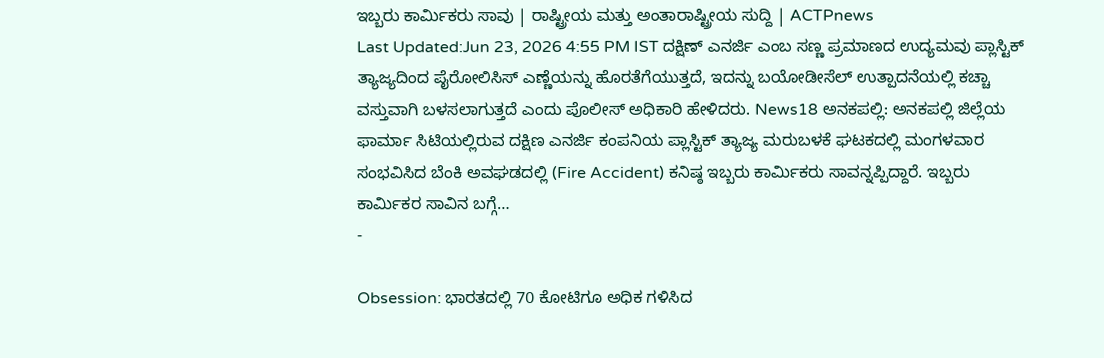ಇಬ್ಬರು ಕಾರ್ಮಿಕರು ಸಾವು | ರಾಷ್ಟ್ರೀಯ ಮತ್ತು ಅಂತಾರಾಷ್ಟ್ರೀಯ ಸುದ್ದಿ | ACTPnews
Last Updated:Jun 23, 2026 4:55 PM IST ದಕ್ಷಿಣ್ ಎನರ್ಜಿ ಎಂಬ ಸಣ್ಣ ಪ್ರಮಾಣದ ಉದ್ಯಮವು ಪ್ಲಾಸ್ಟಿಕ್ ತ್ಯಾಜ್ಯದಿಂದ ಪೈರೋಲಿಸಿಸ್ ಎಣ್ಣೆಯನ್ನು ಹೊರತೆಗೆಯುತ್ತದೆ, ಇದನ್ನು ಬಯೋಡೀಸೆಲ್ ಉತ್ಪಾದನೆಯಲ್ಲಿ ಕಚ್ಚಾ ವಸ್ತುವಾಗಿ ಬಳಸಲಾಗುತ್ತದೆ ಎಂದು ಪೊಲೀಸ್ ಅಧಿಕಾರಿ ಹೇಳಿದರು. News18 ಅನಕಪಲ್ಲಿ: ಅನಕಪಲ್ಲಿ ಜಿಲ್ಲೆಯ ಫಾರ್ಮಾ ಸಿಟಿಯಲ್ಲಿರುವ ದಕ್ಷಿಣ ಎನರ್ಜಿ ಕಂಪನಿಯ ಪ್ಲಾಸ್ಟಿಕ್ ತ್ಯಾಜ್ಯ ಮರುಬಳಕೆ ಘಟಕದಲ್ಲಿ ಮಂಗಳವಾರ ಸಂಭವಿಸಿದ ಬೆಂಕಿ ಅವಘಡದಲ್ಲಿ (Fire Accident) ಕನಿಷ್ಠ ಇಬ್ಬರು ಕಾರ್ಮಿಕರು ಸಾವನ್ನಪ್ಪಿದ್ದಾರೆ. ಇಬ್ಬರು ಕಾರ್ಮಿಕರ ಸಾವಿನ ಬಗ್ಗೆ…
-

Obsession: ಭಾರತದಲ್ಲಿ 70 ಕೋಟಿಗೂ ಅಧಿಕ ಗಳಿಸಿದ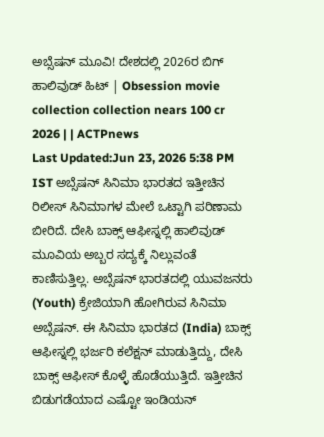ಅಬ್ಸೆಷನ್ ಮೂವಿ! ದೇಶದಲ್ಲಿ 2026ರ ಬಿಗ್ ಹಾಲಿವುಡ್ ಹಿಟ್ | Obsession movie collection collection nears 100 cr 2026 | | ACTPnews
Last Updated:Jun 23, 2026 5:38 PM IST ಅಬ್ಸೆಷನ್ ಸಿನಿಮಾ ಭಾರತದ ಇತ್ತೀಚಿನ ರಿಲೀಸ್ ಸಿನಿಮಾಗಳ ಮೇಲೆ ಒಟ್ಟಾಗಿ ಪರಿಣಾಮ ಬೀರಿದೆ. ದೇಸಿ ಬಾಕ್ಸ್ ಆಫೀಸ್ನಲ್ಲಿ ಹಾಲಿವುಡ್ ಮೂವಿಯ ಅಬ್ಬರ ಸದ್ಯಕ್ಕೆ ನಿಲ್ಲುವಂತೆ ಕಾಣಿಸುತ್ತಿಲ್ಲ. ಅಬ್ಸೆಷನ್ ಭಾರತದಲ್ಲಿ ಯುವಜನರು (Youth) ಕ್ರೇಜಿಯಾಗಿ ಹೋಗಿರುವ ಸಿನಿಮಾ ಅಬ್ಸೆಷನ್. ಈ ಸಿನಿಮಾ ಭಾರತದ (India) ಬಾಕ್ಸ್ ಆಫೀಸ್ನಲ್ಲಿ ಭರ್ಜರಿ ಕಲೆಕ್ಷನ್ ಮಾಡುತ್ತಿದ್ದು, ದೇಸಿ ಬಾಕ್ಸ್ ಆಫೀಸ್ ಕೊಳ್ಳೆ ಹೊಡೆಯುತ್ತಿದೆ. ಇತ್ತೀಚಿನ ಬಿಡುಗಡೆಯಾದ ಎಷ್ಟೋ ಇಂಡಿಯನ್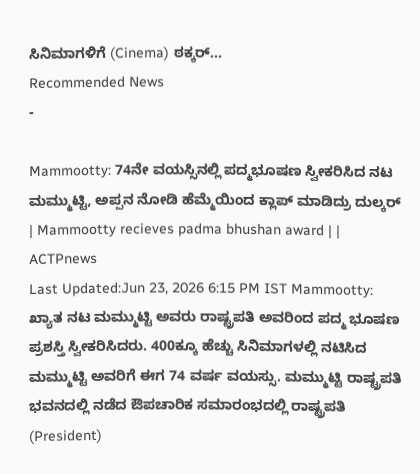ಸಿನಿಮಾಗಳಿಗೆ (Cinema) ಠಕ್ಕರ್…
Recommended News
-

Mammootty: 74ನೇ ವಯಸ್ಸಿನಲ್ಲಿ ಪದ್ಮಭೂಷಣ ಸ್ವೀಕರಿಸಿದ ನಟ ಮಮ್ಮುಟ್ಟಿ, ಅಪ್ಪನ ನೋಡಿ ಹೆಮ್ಮೆಯಿಂದ ಕ್ಲಾಪ್ ಮಾಡಿದ್ರು ದುಲ್ಕರ್ | Mammootty recieves padma bhushan award | | ACTPnews
Last Updated:Jun 23, 2026 6:15 PM IST Mammootty: ಖ್ಯಾತ ನಟ ಮಮ್ಮುಟ್ಟಿ ಅವರು ರಾಷ್ಟ್ರಪತಿ ಅವರಿಂದ ಪದ್ಮ ಭೂಷಣ ಪ್ರಶಸ್ತಿ ಸ್ವೀಕರಿಸಿದರು. 400ಕ್ಕೂ ಹೆಚ್ಚು ಸಿನಿಮಾಗಳಲ್ಲಿ ನಟಿಸಿದ ಮಮ್ಮುಟ್ಟಿ ಅವರಿಗೆ ಈಗ 74 ವರ್ಷ ವಯಸ್ಸು. ಮಮ್ಮುಟ್ಟಿ ರಾಷ್ಟ್ರಪತಿ ಭವನದಲ್ಲಿ ನಡೆದ ಔಪಚಾರಿಕ ಸಮಾರಂಭದಲ್ಲಿ ರಾಷ್ಟ್ರಪತಿ (President)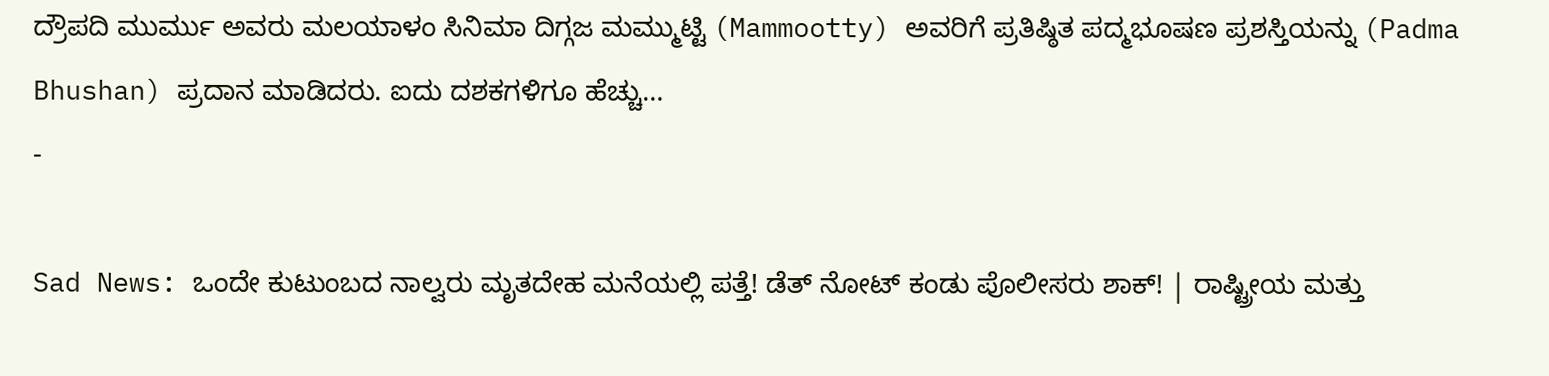ದ್ರೌಪದಿ ಮುರ್ಮು ಅವರು ಮಲಯಾಳಂ ಸಿನಿಮಾ ದಿಗ್ಗಜ ಮಮ್ಮುಟ್ಟಿ (Mammootty) ಅವರಿಗೆ ಪ್ರತಿಷ್ಠಿತ ಪದ್ಮಭೂಷಣ ಪ್ರಶಸ್ತಿಯನ್ನು (Padma Bhushan) ಪ್ರದಾನ ಮಾಡಿದರು. ಐದು ದಶಕಗಳಿಗೂ ಹೆಚ್ಚು…
-

Sad News: ಒಂದೇ ಕುಟುಂಬದ ನಾಲ್ವರು ಮೃತದೇಹ ಮನೆಯಲ್ಲಿ ಪತ್ತೆ! ಡೆತ್ ನೋಟ್ ಕಂಡು ಪೊಲೀಸರು ಶಾಕ್! | ರಾಷ್ಟ್ರೀಯ ಮತ್ತು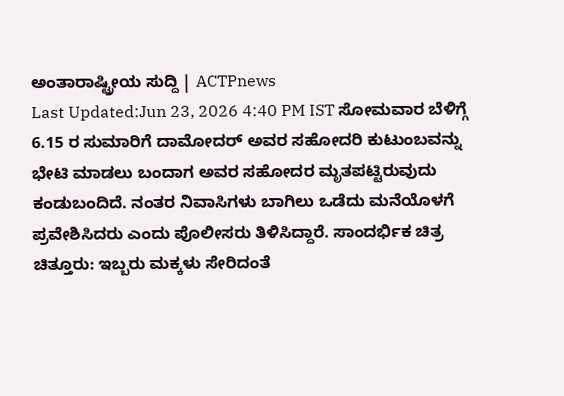ಅಂತಾರಾಷ್ಟ್ರೀಯ ಸುದ್ದಿ | ACTPnews
Last Updated:Jun 23, 2026 4:40 PM IST ಸೋಮವಾರ ಬೆಳಿಗ್ಗೆ 6.15 ರ ಸುಮಾರಿಗೆ ದಾಮೋದರ್ ಅವರ ಸಹೋದರಿ ಕುಟುಂಬವನ್ನು ಭೇಟಿ ಮಾಡಲು ಬಂದಾಗ ಅವರ ಸಹೋದರ ಮೃತಪಟ್ಟಿರುವುದು ಕಂಡುಬಂದಿದೆ. ನಂತರ ನಿವಾಸಿಗಳು ಬಾಗಿಲು ಒಡೆದು ಮನೆಯೊಳಗೆ ಪ್ರವೇಶಿಸಿದರು ಎಂದು ಪೊಲೀಸರು ತಿಳಿಸಿದ್ದಾರೆ. ಸಾಂದರ್ಭಿಕ ಚಿತ್ರ ಚಿತ್ತೂರು: ಇಬ್ಬರು ಮಕ್ಕಳು ಸೇರಿದಂತೆ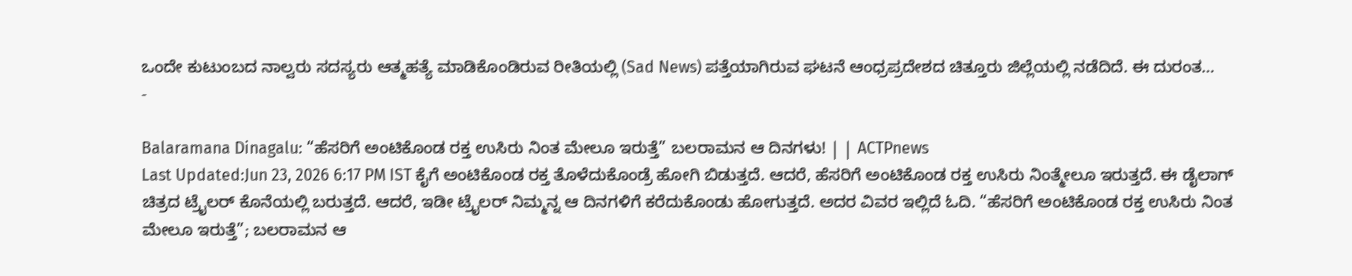ಒಂದೇ ಕುಟುಂಬದ ನಾಲ್ವರು ಸದಸ್ಯರು ಆತ್ಮಹತ್ಯೆ ಮಾಡಿಕೊಂಡಿರುವ ರೀತಿಯಲ್ಲಿ (Sad News) ಪತ್ತೆಯಾಗಿರುವ ಘಟನೆ ಆಂಧ್ರಪ್ರದೇಶದ ಚಿತ್ತೂರು ಜಿಲ್ಲೆಯಲ್ಲಿ ನಡೆದಿದೆ. ಈ ದುರಂತ…
-

Balaramana Dinagalu: “ಹೆಸರಿಗೆ ಅಂಟಿಕೊಂಡ ರಕ್ತ ಉಸಿರು ನಿಂತ ಮೇಲೂ ಇರುತ್ತೆ” ಬಲರಾಮನ ಆ ದಿನಗಳು! | | ACTPnews
Last Updated:Jun 23, 2026 6:17 PM IST ಕೈಗೆ ಅಂಟಿಕೊಂಡ ರಕ್ತ ತೊಳೆದುಕೊಂಡ್ರೆ ಹೋಗಿ ಬಿಡುತ್ತದೆ. ಆದರೆ, ಹೆಸರಿಗೆ ಅಂಟಿಕೊಂಡ ರಕ್ತ ಉಸಿರು ನಿಂತ್ಮೇಲೂ ಇರುತ್ತದೆ. ಈ ಡೈಲಾಗ್ ಚಿತ್ರದ ಟ್ರೈಲರ್ ಕೊನೆಯಲ್ಲಿ ಬರುತ್ತದೆ. ಆದರೆ, ಇಡೀ ಟ್ರೈಲರ್ ನಿಮ್ಮನ್ನ ಆ ದಿನಗಳಿಗೆ ಕರೆದುಕೊಂಡು ಹೋಗುತ್ತದೆ. ಅದರ ವಿವರ ಇಲ್ಲಿದೆ ಓದಿ. “ಹೆಸರಿಗೆ ಅಂಟಿಕೊಂಡ ರಕ್ತ ಉಸಿರು ನಿಂತ ಮೇಲೂ ಇರುತ್ತೆ”; ಬಲರಾಮನ ಆ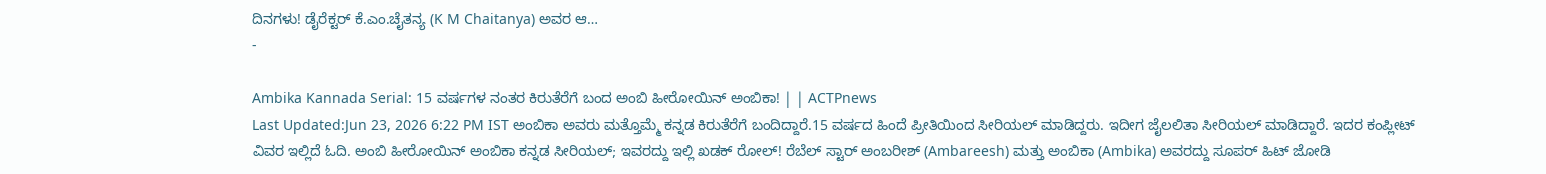ದಿನಗಳು! ಡೈರೆಕ್ಟರ್ ಕೆ.ಎಂ.ಚೈತನ್ಯ (K M Chaitanya) ಅವರ ಆ…
-

Ambika Kannada Serial: 15 ವರ್ಷಗಳ ನಂತರ ಕಿರುತೆರೆಗೆ ಬಂದ ಅಂಬಿ ಹೀರೋಯಿನ್ ಅಂಬಿಕಾ! | | ACTPnews
Last Updated:Jun 23, 2026 6:22 PM IST ಅಂಬಿಕಾ ಅವರು ಮತ್ತೊಮ್ಮೆ ಕನ್ನಡ ಕಿರುತೆರೆಗೆ ಬಂದಿದ್ದಾರೆ.15 ವರ್ಷದ ಹಿಂದೆ ಪ್ರೀತಿಯಿಂದ ಸೀರಿಯಲ್ ಮಾಡಿದ್ದರು. ಇದೀಗ ಜೈಲಲಿತಾ ಸೀರಿಯಲ್ ಮಾಡಿದ್ದಾರೆ. ಇದರ ಕಂಪ್ಲೀಟ್ ವಿವರ ಇಲ್ಲಿದೆ ಓದಿ. ಅಂಬಿ ಹೀರೋಯಿನ್ ಅಂಬಿಕಾ ಕನ್ನಡ ಸೀರಿಯಲ್; ಇವರದ್ದು ಇಲ್ಲಿ ಖಡಕ್ ರೋಲ್! ರೆಬೆಲ್ ಸ್ಟಾರ್ ಅಂಬರೀಶ್ (Ambareesh) ಮತ್ತು ಅಂಬಿಕಾ (Ambika) ಅವರದ್ದು ಸೂಪರ್ ಹಿಟ್ ಜೋಡಿ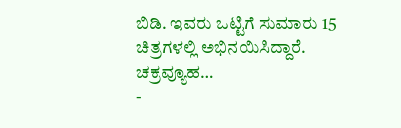ಬಿಡಿ. ಇವರು ಒಟ್ಟಿಗೆ ಸುಮಾರು 15 ಚಿತ್ರಗಳಲ್ಲಿ ಅಭಿನಯಿಸಿದ್ದಾರೆ. ಚಕ್ರವ್ಯೂಹ…
-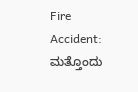Fire Accident: ಮತ್ತೊಂದು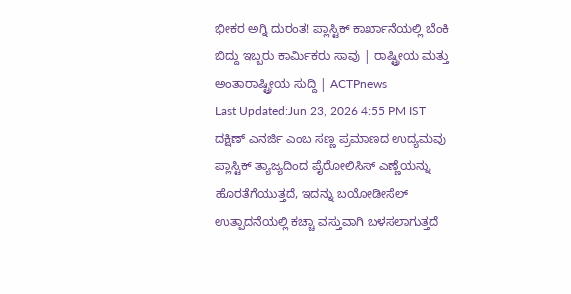ಭೀಕರ ಅಗ್ನಿ ದುರಂತ! ಪ್ಲಾಸ್ಟಿಕ್ ಕಾರ್ಖಾನೆಯಲ್ಲಿ ಬೆಂಕಿ ಬಿದ್ದು ಇಬ್ಬರು ಕಾರ್ಮಿಕರು ಸಾವು | ರಾಷ್ಟ್ರೀಯ ಮತ್ತು ಅಂತಾರಾಷ್ಟ್ರೀಯ ಸುದ್ದಿ | ACTPnews
Last Updated:Jun 23, 2026 4:55 PM IST ದಕ್ಷಿಣ್ ಎನರ್ಜಿ ಎಂಬ ಸಣ್ಣ ಪ್ರಮಾಣದ ಉದ್ಯಮವು ಪ್ಲಾಸ್ಟಿಕ್ ತ್ಯಾಜ್ಯದಿಂದ ಪೈರೋಲಿಸಿಸ್ ಎಣ್ಣೆಯನ್ನು ಹೊರತೆಗೆಯುತ್ತದೆ, ಇದನ್ನು ಬಯೋಡೀಸೆಲ್ ಉತ್ಪಾದನೆಯಲ್ಲಿ ಕಚ್ಚಾ ವಸ್ತುವಾಗಿ ಬಳಸಲಾಗುತ್ತದೆ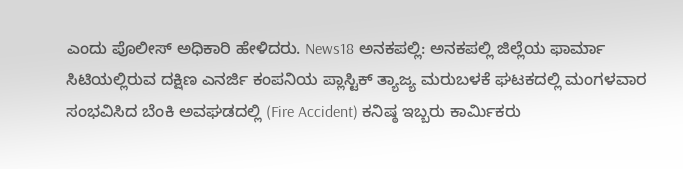ಎಂದು ಪೊಲೀಸ್ ಅಧಿಕಾರಿ ಹೇಳಿದರು. News18 ಅನಕಪಲ್ಲಿ: ಅನಕಪಲ್ಲಿ ಜಿಲ್ಲೆಯ ಫಾರ್ಮಾ ಸಿಟಿಯಲ್ಲಿರುವ ದಕ್ಷಿಣ ಎನರ್ಜಿ ಕಂಪನಿಯ ಪ್ಲಾಸ್ಟಿಕ್ ತ್ಯಾಜ್ಯ ಮರುಬಳಕೆ ಘಟಕದಲ್ಲಿ ಮಂಗಳವಾರ ಸಂಭವಿಸಿದ ಬೆಂಕಿ ಅವಘಡದಲ್ಲಿ (Fire Accident) ಕನಿಷ್ಠ ಇಬ್ಬರು ಕಾರ್ಮಿಕರು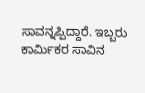ಸಾವನ್ನಪ್ಪಿದ್ದಾರೆ. ಇಬ್ಬರು ಕಾರ್ಮಿಕರ ಸಾವಿನ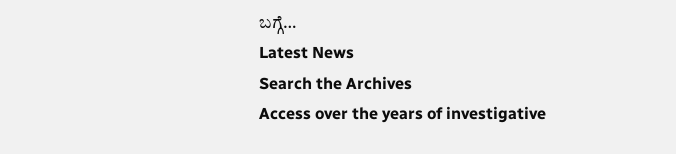ಬಗ್ಗೆ…
Latest News
Search the Archives
Access over the years of investigative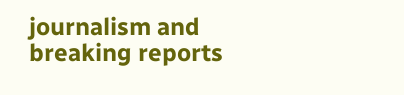journalism and breaking reports